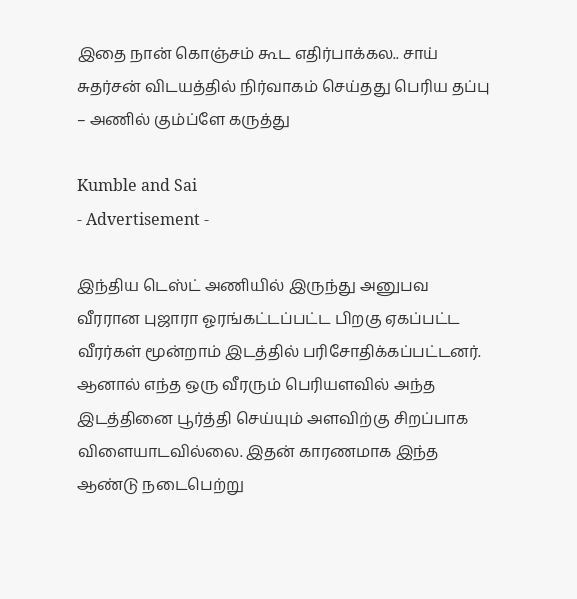இதை நான் கொஞ்சம் கூட எதிர்பாக்கல.. சாய் சுதர்சன் விடயத்தில் நிர்வாகம் செய்தது பெரிய தப்பு – அணில் கும்ப்ளே கருத்து

Kumble and Sai
- Advertisement -

இந்திய டெஸ்ட் அணியில் இருந்து அனுபவ வீரரான புஜாரா ஓரங்கட்டப்பட்ட பிறகு ஏகப்பட்ட வீரர்கள் மூன்றாம் இடத்தில் பரிசோதிக்கப்பட்டனர். ஆனால் எந்த ஒரு வீரரும் பெரியளவில் அந்த இடத்தினை பூர்த்தி செய்யும் அளவிற்கு சிறப்பாக விளையாடவில்லை. இதன் காரணமாக இந்த ஆண்டு நடைபெற்று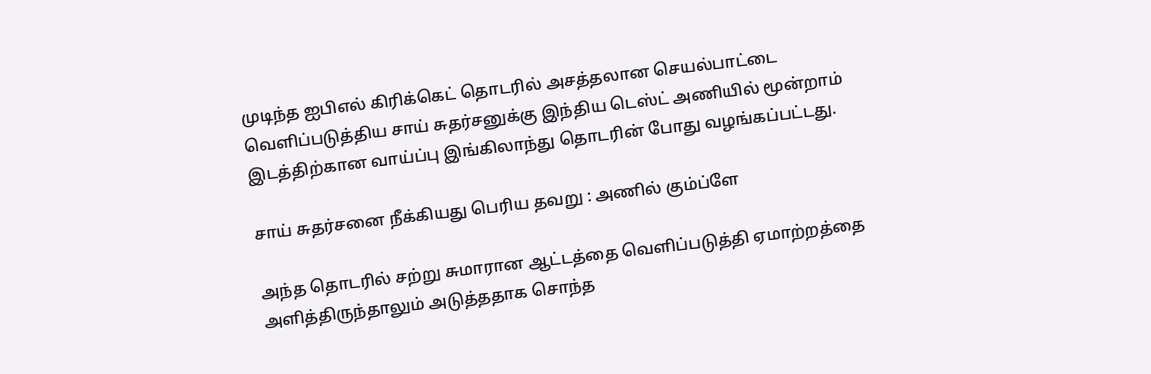முடிந்த ஐபிஎல் கிரிக்கெட் தொடரில் அசத்தலான செயல்பாட்டை வெளிப்படுத்திய சாய் சுதர்சனுக்கு இந்திய டெஸ்ட் அணியில் மூன்றாம் இடத்திற்கான வாய்ப்பு இங்கிலாந்து தொடரின் போது வழங்கப்பட்டது.

சாய் சுதர்சனை நீக்கியது பெரிய தவறு : அணில் கும்ப்ளே

அந்த தொடரில் சற்று சுமாரான ஆட்டத்தை வெளிப்படுத்தி ஏமாற்றத்தை அளித்திருந்தாலும் அடுத்ததாக சொந்த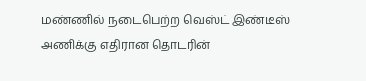மண்ணில் நடைபெற்ற வெஸ்ட் இண்டீஸ் அணிக்கு எதிரான தொடரின்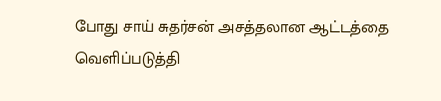போது சாய் சுதர்சன் அசத்தலான ஆட்டத்தை வெளிப்படுத்தி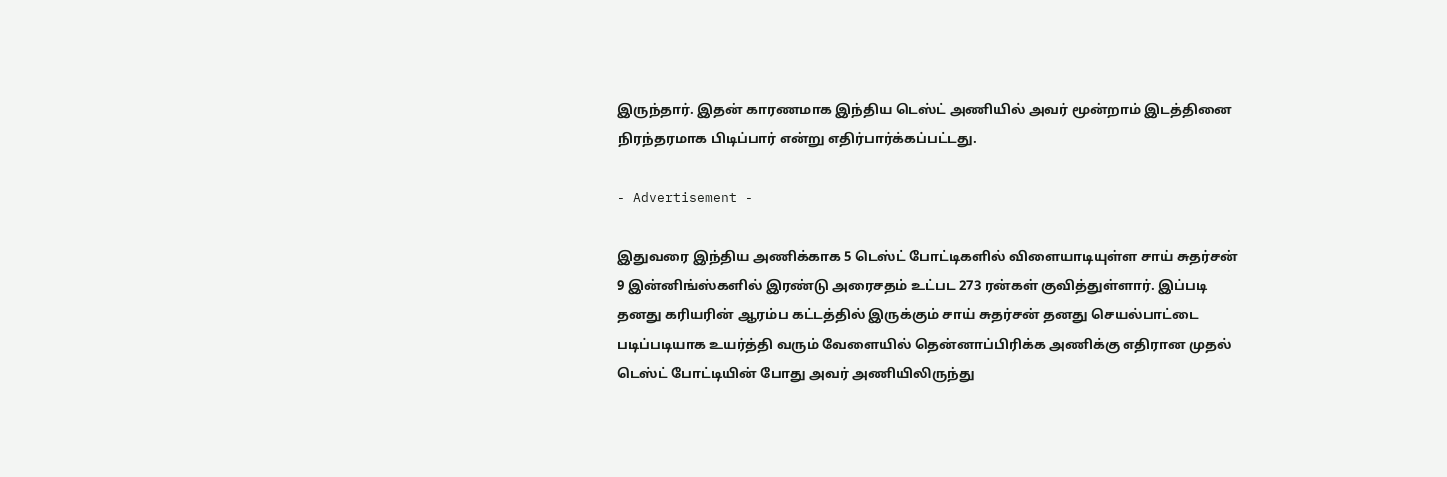இருந்தார். இதன் காரணமாக இந்திய டெஸ்ட் அணியில் அவர் மூன்றாம் இடத்தினை நிரந்தரமாக பிடிப்பார் என்று எதிர்பார்க்கப்பட்டது.

- Advertisement -

இதுவரை இந்திய அணிக்காக 5 டெஸ்ட் போட்டிகளில் விளையாடியுள்ள சாய் சுதர்சன் 9 இன்னிங்ஸ்களில் இரண்டு அரைசதம் உட்பட 273 ரன்கள் குவித்துள்ளார். இப்படி தனது கரியரின் ஆரம்ப கட்டத்தில் இருக்கும் சாய் சுதர்சன் தனது செயல்பாட்டை படிப்படியாக உயர்த்தி வரும் வேளையில் தென்னாப்பிரிக்க அணிக்கு எதிரான முதல் டெஸ்ட் போட்டியின் போது அவர் அணியிலிருந்து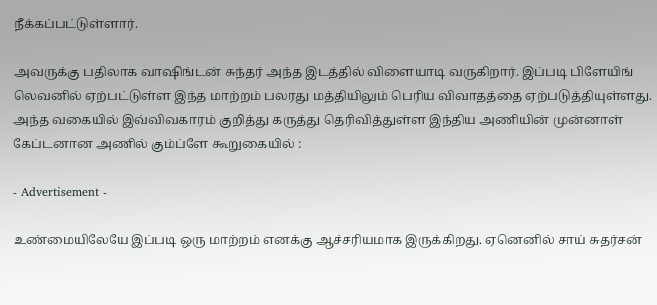நீக்கப்பட்டுள்ளார்.

அவருக்கு பதிலாக வாஷிங்டன் சுந்தர் அந்த இடத்தில் விளையாடி வருகிறார். இப்படி பிளேயிங் லெவனில் ஏற்பட்டுள்ள இந்த மாற்றம் பலரது மத்தியிலும் பெரிய விவாதத்தை ஏற்படுத்தியுள்ளது. அந்த வகையில் இவ்விவகாரம் குறித்து கருத்து தெரிவித்துள்ள இந்திய அணியின் முன்னாள் கேப்டனான அணில் கும்ப்ளே கூறுகையில் :

- Advertisement -

உண்மையிலேயே இப்படி ஒரு மாற்றம் எனக்கு ஆச்சரியமாக இருக்கிறது. ஏனெனில் சாய் சுதர்சன்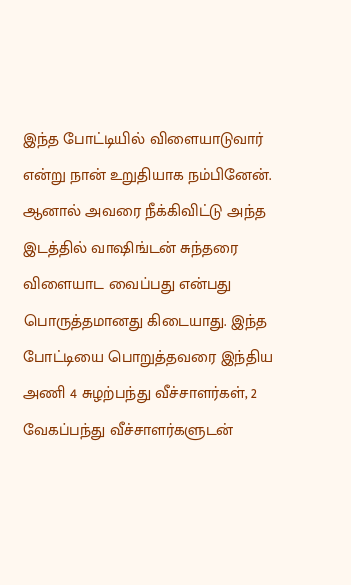இந்த போட்டியில் விளையாடுவார் என்று நான் உறுதியாக நம்பினேன். ஆனால் அவரை நீக்கிவிட்டு அந்த இடத்தில் வாஷிங்டன் சுந்தரை விளையாட வைப்பது என்பது பொருத்தமானது கிடையாது. இந்த போட்டியை பொறுத்தவரை இந்திய அணி 4 சுழற்பந்து வீச்சாளர்கள், 2 வேகப்பந்து வீச்சாளர்களுடன்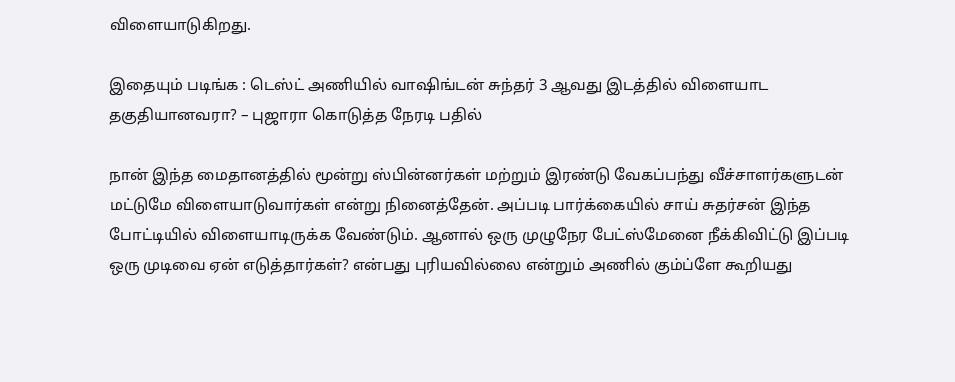விளையாடுகிறது.

இதையும் படிங்க : டெஸ்ட் அணியில் வாஷிங்டன் சுந்தர் 3 ஆவது இடத்தில் விளையாட தகுதியானவரா? – புஜாரா கொடுத்த நேரடி பதில்

நான் இந்த மைதானத்தில் மூன்று ஸ்பின்னர்கள் மற்றும் இரண்டு வேகப்பந்து வீச்சாளர்களுடன் மட்டுமே விளையாடுவார்கள் என்று நினைத்தேன். அப்படி பார்க்கையில் சாய் சுதர்சன் இந்த போட்டியில் விளையாடிருக்க வேண்டும். ஆனால் ஒரு முழுநேர பேட்ஸ்மேனை நீக்கிவிட்டு இப்படி ஒரு முடிவை ஏன் எடுத்தார்கள்? என்பது புரியவில்லை என்றும் அணில் கும்ப்ளே கூறியது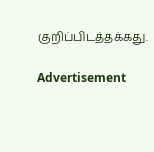குறிப்பிடத்தக்கது.

Advertisement